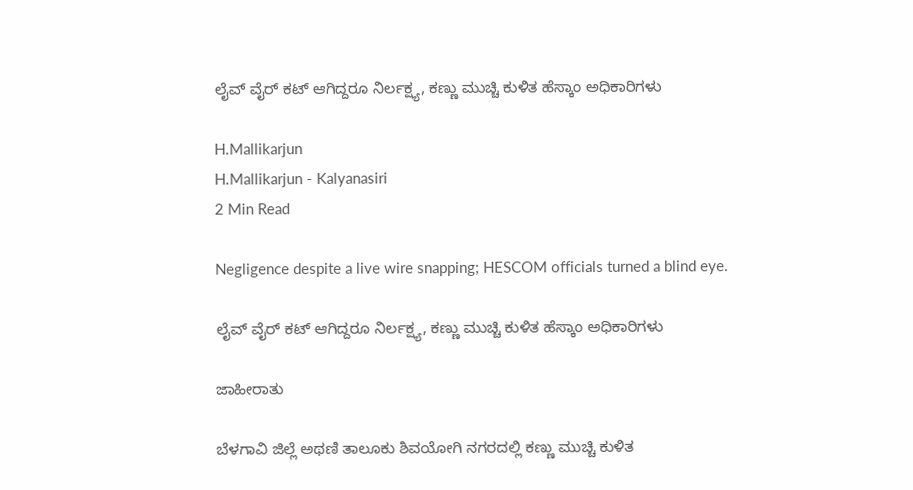ಲೈವ್ ವೈರ್ ಕಟ್ ಆಗಿದ್ದರೂ ನಿರ್ಲಕ್ಷ್ಯ, ಕಣ್ಣು ಮುಚ್ಚಿ ಕುಳಿತ ಹೆಸ್ಕಾಂ ಅಧಿಕಾರಿಗಳು

H.Mallikarjun
H.Mallikarjun - Kalyanasiri
2 Min Read

Negligence despite a live wire snapping; HESCOM officials turned a blind eye.

ಲೈವ್ ವೈರ್ ಕಟ್ ಆಗಿದ್ದರೂ ನಿರ್ಲಕ್ಷ್ಯ, ಕಣ್ಣು ಮುಚ್ಚಿ ಕುಳಿತ ಹೆಸ್ಕಾಂ ಅಧಿಕಾರಿಗಳು

ಜಾಹೀರಾತು

ಬೆಳಗಾವಿ ಜಿಲ್ಲೆ ಅಥಣಿ ತಾಲೂಕು ಶಿವಯೋಗಿ ನಗರದಲ್ಲಿ ಕಣ್ಣು ಮುಚ್ಚಿ ಕುಳಿತ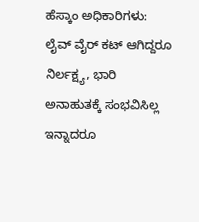ಹೆಸ್ಕಾಂ ಅಧಿಕಾರಿಗಳು: ಲೈವ್ ವೈರ್ ಕಟ್ ಆಗಿದ್ದರೂ ನಿರ್ಲಕ್ಷ್ಯ, ಭಾರಿ ಅನಾಹುತಕ್ಕೆ ಸಂಭವಿಸಿಲ್ಲ ಇನ್ನಾದರೂ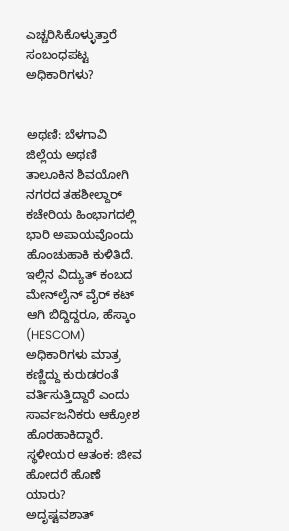ಎಚ್ಚರಿಸಿಕೊಳ್ಳುತ್ತಾರೆ ಸಂಬಂಧಪಟ್ಟ ಅಧಿಕಾರಿಗಳು?


ಅಥಣಿ: ಬೆಳಗಾವಿ ಜಿಲ್ಲೆಯ ಅಥಣಿ ತಾಲೂಕಿನ ಶಿವಯೋಗಿ ನಗರದ ತಹಶೀಲ್ದಾರ್ ಕಚೇರಿಯ ಹಿಂಭಾಗದಲ್ಲಿ ಭಾರಿ ಅಪಾಯವೊಂದು ಹೊಂಚುಹಾಕಿ ಕುಳಿತಿದೆ. ಇಲ್ಲಿನ ವಿದ್ಯುತ್ ಕಂಬದ ಮೇನ್‌ಲೈನ್ ವೈರ್ ಕಟ್ ಆಗಿ ಬಿದ್ದಿದ್ದರೂ, ಹೆಸ್ಕಾಂ (HESCOM) ಅಧಿಕಾರಿಗಳು ಮಾತ್ರ ಕಣ್ಣಿದ್ದು ಕುರುಡರಂತೆ ವರ್ತಿಸುತ್ತಿದ್ದಾರೆ ಎಂದು ಸಾರ್ವಜನಿಕರು ಆಕ್ರೋಶ ಹೊರಹಾಕಿದ್ದಾರೆ.
ಸ್ಥಳೀಯರ ಆತಂಕ: ಜೀವ ಹೋದರೆ ಹೊಣೆ ಯಾರು?
ಅದೃಷ್ಟವಶಾತ್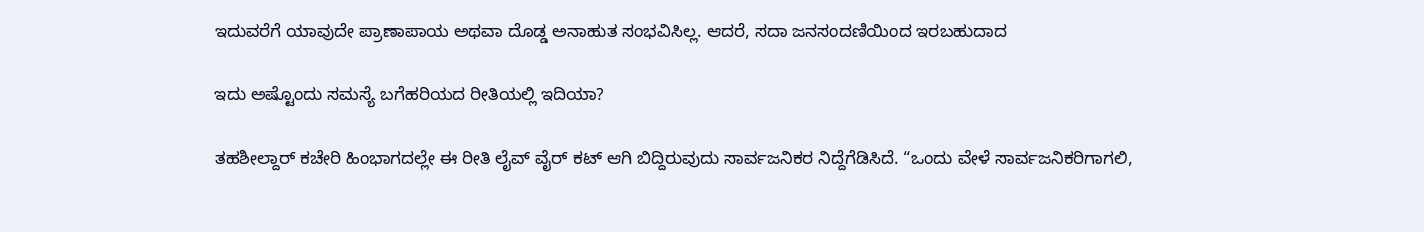ಇದುವರೆಗೆ ಯಾವುದೇ ಪ್ರಾಣಾಪಾಯ ಅಥವಾ ದೊಡ್ಡ ಅನಾಹುತ ಸಂಭವಿಸಿಲ್ಲ. ಆದರೆ, ಸದಾ ಜನಸಂದಣಿಯಿಂದ ಇರಬಹುದಾದ

ಇದು ಅಷ್ಟೊಂದು ಸಮಸ್ಯೆ ಬಗೆಹರಿಯದ ರೀತಿಯಲ್ಲಿ ಇದಿಯಾ?

ತಹಶೀಲ್ದಾರ್ ಕಚೇರಿ ಹಿಂಭಾಗದಲ್ಲೇ ಈ ರೀತಿ ಲೈವ್ ವೈರ್ ಕಟ್ ಆಗಿ ಬಿದ್ದಿರುವುದು ಸಾರ್ವಜನಿಕರ ನಿದ್ದೆಗೆಡಿಸಿದೆ. “ಒಂದು ವೇಳೆ ಸಾರ್ವಜನಿಕರಿಗಾಗಲಿ,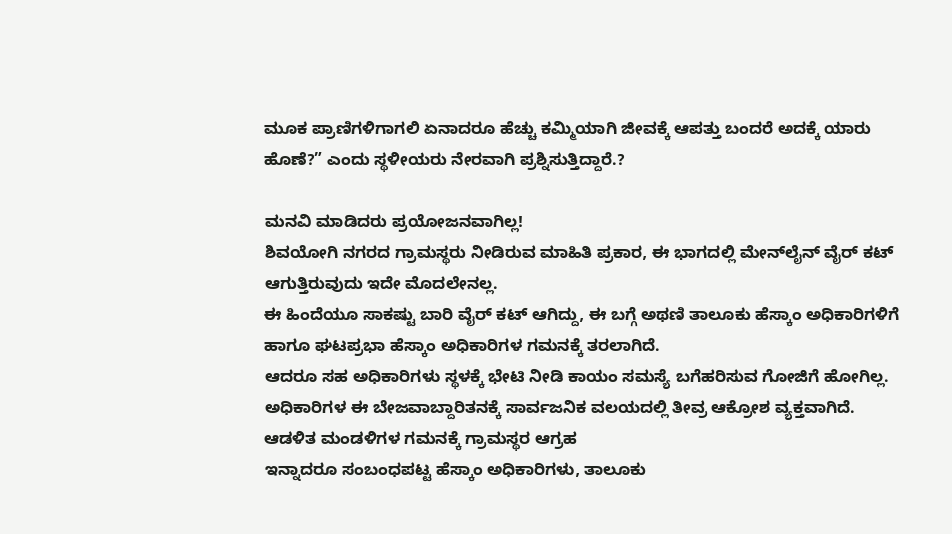ಮೂಕ ಪ್ರಾಣಿಗಳಿಗಾಗಲಿ ಏನಾದರೂ ಹೆಚ್ಚು ಕಮ್ಮಿಯಾಗಿ ಜೀವಕ್ಕೆ ಆಪತ್ತು ಬಂದರೆ ಅದಕ್ಕೆ ಯಾರು ಹೊಣೆ?” ಎಂದು ಸ್ಥಳೀಯರು ನೇರವಾಗಿ ಪ್ರಶ್ನಿಸುತ್ತಿದ್ದಾರೆ.?

ಮನವಿ ಮಾಡಿದರು ಪ್ರಯೋಜನವಾಗಿಲ್ಲ!
ಶಿವಯೋಗಿ ನಗರದ ಗ್ರಾಮಸ್ಥರು ನೀಡಿರುವ ಮಾಹಿತಿ ಪ್ರಕಾರ, ಈ ಭಾಗದಲ್ಲಿ ಮೇನ್‌ಲೈನ್ ವೈರ್ ಕಟ್ ಆಗುತ್ತಿರುವುದು ಇದೇ ಮೊದಲೇನಲ್ಲ.
ಈ ಹಿಂದೆಯೂ ಸಾಕಷ್ಟು ಬಾರಿ ವೈರ್ ಕಟ್ ಆಗಿದ್ದು, ಈ ಬಗ್ಗೆ ಅಥಣಿ ತಾಲೂಕು ಹೆಸ್ಕಾಂ ಅಧಿಕಾರಿಗಳಿಗೆ ಹಾಗೂ ಘಟಪ್ರಭಾ ಹೆಸ್ಕಾಂ ಅಧಿಕಾರಿಗಳ ಗಮನಕ್ಕೆ ತರಲಾಗಿದೆ.
ಆದರೂ ಸಹ ಅಧಿಕಾರಿಗಳು ಸ್ಥಳಕ್ಕೆ ಭೇಟಿ ನೀಡಿ ಕಾಯಂ ಸಮಸ್ಯೆ ಬಗೆಹರಿಸುವ ಗೋಜಿಗೆ ಹೋಗಿಲ್ಲ. ಅಧಿಕಾರಿಗಳ ಈ ಬೇಜವಾಬ್ದಾರಿತನಕ್ಕೆ ಸಾರ್ವಜನಿಕ ವಲಯದಲ್ಲಿ ತೀವ್ರ ಆಕ್ರೋಶ ವ್ಯಕ್ತವಾಗಿದೆ.
ಆಡಳಿತ ಮಂಡಳಿಗಳ ಗಮನಕ್ಕೆ ಗ್ರಾಮಸ್ಥರ ಆಗ್ರಹ
ಇನ್ನಾದರೂ ಸಂಬಂಧಪಟ್ಟ ಹೆಸ್ಕಾಂ ಅಧಿಕಾರಿಗಳು, ತಾಲೂಕು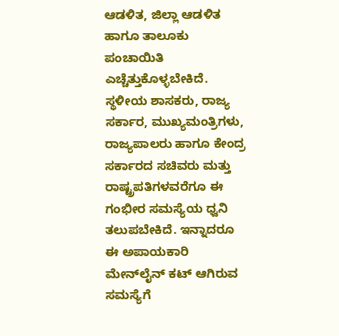ಆಡಳಿತ, ಜಿಲ್ಲಾ ಆಡಳಿತ ಹಾಗೂ ತಾಲೂಕು ಪಂಚಾಯಿತಿ ಎಚ್ಚೆತ್ತುಕೊಳ್ಳಬೇಕಿದೆ.
ಸ್ಥಳೀಯ ಶಾಸಕರು, ರಾಜ್ಯ ಸರ್ಕಾರ, ಮುಖ್ಯಮಂತ್ರಿಗಳು, ರಾಜ್ಯಪಾಲರು ಹಾಗೂ ಕೇಂದ್ರ ಸರ್ಕಾರದ ಸಚಿವರು ಮತ್ತು ರಾಷ್ಟ್ರಪತಿಗಳವರೆಗೂ ಈ ಗಂಭೀರ ಸಮಸ್ಯೆಯ ಧ್ವನಿ ತಲುಪಬೇಕಿದೆ. ಇನ್ನಾದರೂ ಈ ಅಪಾಯಕಾರಿ ಮೇನ್‌ಲೈನ್ ಕಟ್ ಆಗಿರುವ ಸಮಸ್ಯೆಗೆ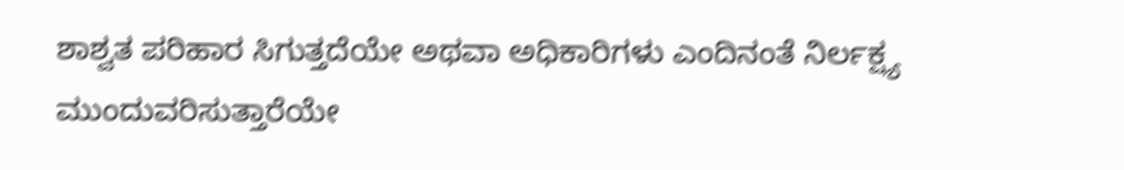ಶಾಶ್ವತ ಪರಿಹಾರ ಸಿಗುತ್ತದೆಯೇ ಅಥವಾ ಅಧಿಕಾರಿಗಳು ಎಂದಿನಂತೆ ನಿರ್ಲಕ್ಷ್ಯ ಮುಂದುವರಿಸುತ್ತಾರೆಯೇ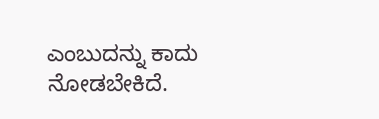ಎಂಬುದನ್ನು ಕಾದು ನೋಡಬೇಕಿದೆ.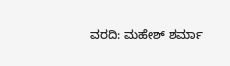ವರದಿ: ಮಹೇಶ್ ಶರ್ಮಾ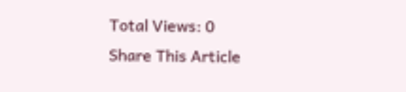Total Views: 0
Share This Article